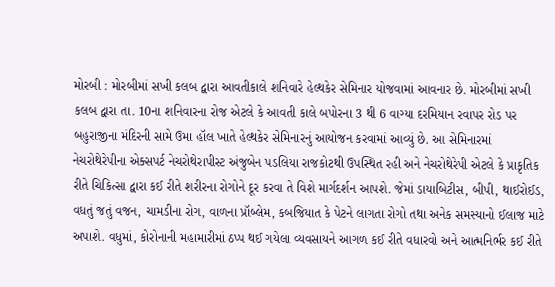મોરબી : મોરબીમાં સખી કલબ દ્વારા આવતીકાલે શનિવારે હેલ્થકેર સેમિનાર યોજવામાં આવનાર છે. મોરબીમાં સખી કલબ દ્વારા તા. 10ના શનિવારના રોજ એટલે કે આવતી કાલે બપોરના 3 થી 6 વાગ્યા દરમિયાન રવાપર રોડ પર બહુરાજીના મંદિરની સામે ઉમા હૉલ ખાતે હેલ્થકેર સેમિનારનું આયોજન કરવામાં આવ્યું છે. આ સેમિનારમાં નેચરોથેરેપીના એક્સપર્ટ નેચરોથેરાપીસ્ટ અંજુબેન પડલિયા રાજકોટથી ઉપસ્થિત રહી અને નેચરોથેરેપી એટલે કે પ્રાકૃતિક રીતે ચિકિત્સા દ્વારા કઈ રીતે શરીરના રોગોને દૂર કરવા તે વિશે માર્ગદર્શન આપશે. જેમાં ડાયાબિટીસ, બીપી, થાઈરોઈડ, વધતું જતું વજન, ચામડીના રોગ, વાળના પ્રૉબ્લેમ, કબજિયાત કે પેટને લાગતા રોગો તથા અનેક સમસ્યાનો ઈલાજ માટે અપાશે. વધુમાં, કોરોનાની મહામારીમાં ઠપ્પ થઈ ગયેલા વ્યવસાયને આગળ કઈ રીતે વધારવો અને આત્મનિર્ભર કઈ રીતે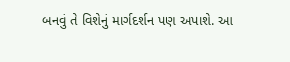બનવું તે વિશેનું માર્ગદર્શન પણ અપાશે. આ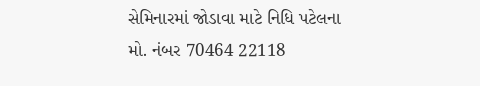સેમિનારમાં જોડાવા માટે નિધિ પટેલના મો. નંબર 70464 22118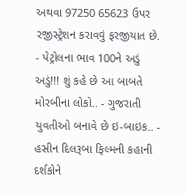અથવા 97250 65623 ઉપર રજીસ્ટ્રેશન કરાવવું ફરજીયાત છે. - પેટ્રોલના ભાવ 100ને અડું અડું!!! શું કહે છે આ બાબતે મોરબીના લોકો.. - ગુજરાતી યુવતીઓ બનાવે છે ઇ-બાઇક.. - હસીન દિલરૂબા ફિલ્મની કહાની દર્શકોને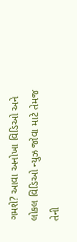ગમશે? આવા અનોખા વિડિઓ અને લોકલ વિડિઓ ન્યુઝ જોવા માટે તેમજ તેની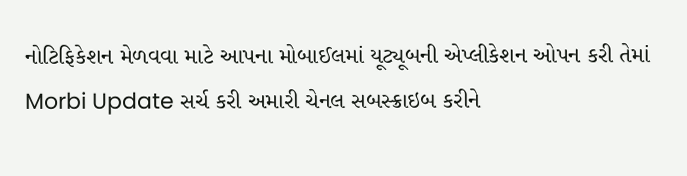નોટિફિકેશન મેળવવા માટે આપના મોબાઈલમાં યૂટ્યૂબની એપ્લીકેશન ઓપન કરી તેમાં Morbi Update સર્ચ કરી અમારી ચેનલ સબસ્ક્રાઇબ કરીને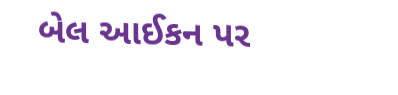બેલ આઈકન પર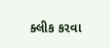ક્લીક કરવા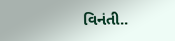વિનંતી..